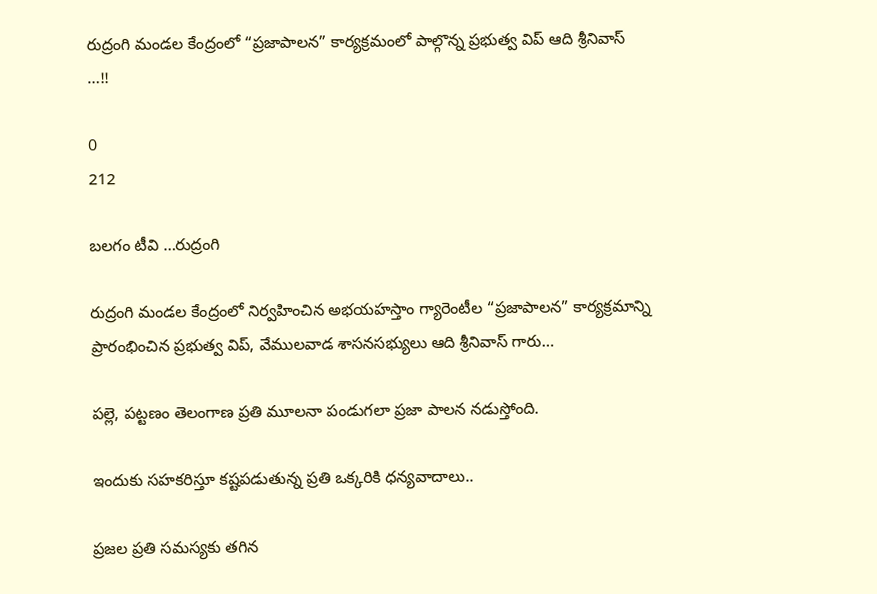రుద్రంగి మండల కేంద్రంలో “ప్రజాపాలన” కార్యక్రమంలో పాల్గొన్న ప్రభుత్వ విప్ ఆది శ్రీనివాస్ …!!

0
212

బలగం టీవి …రుద్రంగి

రుద్రంగి మండల కేంద్రంలో నిర్వహించిన అభయహస్తాం గ్యారెంటీల “ప్రజాపాలన” కార్యక్రమాన్ని ప్రారంభించిన ప్రభుత్వ విప్, వేములవాడ శాసనసభ్యులు ఆది శ్రీనివాస్ గారు…

పల్లె, పట్టణం తెలంగాణ ప్రతి మూలనా పండుగలా ప్రజా పాలన నడుస్తోంది.

ఇందుకు సహకరిస్తూ కష్టపడుతున్న ప్రతి ఒక్కరికి ధన్యవాదాలు..

ప్రజల ప్రతి సమస్యకు తగిన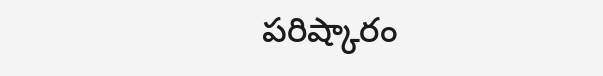పరిష్కారం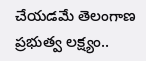చేయడమే తెలంగాణ ప్రభుత్వ లక్ష్యం..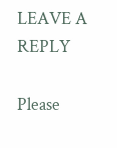LEAVE A REPLY

Please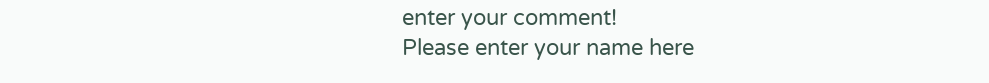enter your comment!
Please enter your name here